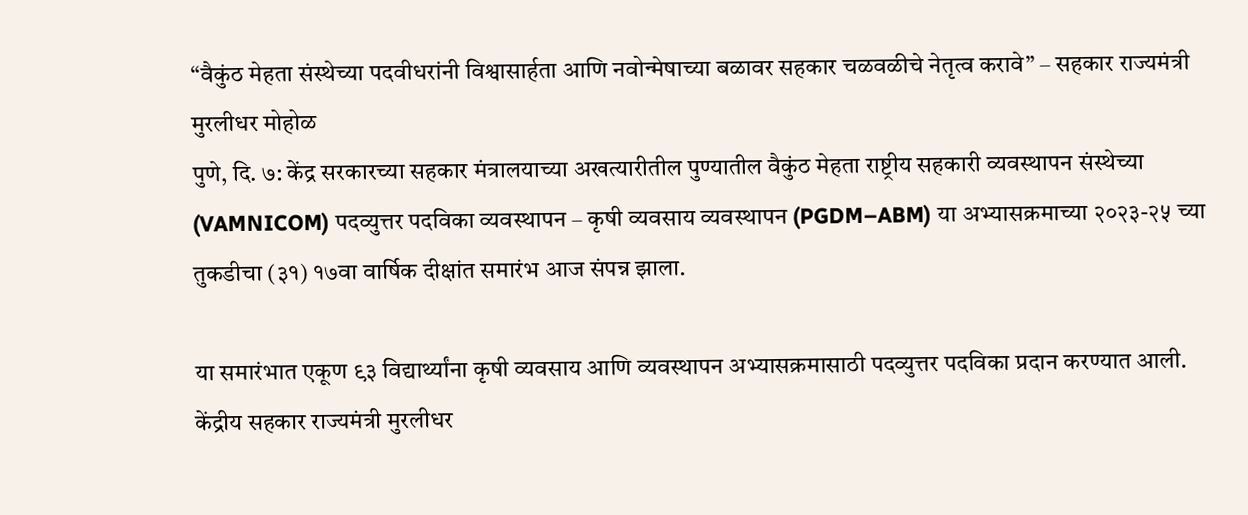“वैकुंठ मेहता संस्थेच्या पदवीधरांनी विश्वासार्हता आणि नवोन्मेषाच्या बळावर सहकार चळवळीचे नेतृत्व करावे” – सहकार राज्यमंत्री मुरलीधर मोहोळ
पुणे, दि. ७: केंद्र सरकारच्या सहकार मंत्रालयाच्या अखत्यारीतील पुण्यातील वैकुंठ मेहता राष्ट्रीय सहकारी व्यवस्थापन संस्थेच्या (VAMNICOM) पदव्युत्तर पदविका व्यवस्थापन – कृषी व्यवसाय व्यवस्थापन (PGDM–ABM) या अभ्यासक्रमाच्या २०२३-२५ च्या तुकडीचा (३१) १७वा वार्षिक दीक्षांत समारंभ आज संपन्न झाला.

या समारंभात एकूण ९३ विद्यार्थ्यांना कृषी व्यवसाय आणि व्यवस्थापन अभ्यासक्रमासाठी पदव्युत्तर पदविका प्रदान करण्यात आली. केंद्रीय सहकार राज्यमंत्री मुरलीधर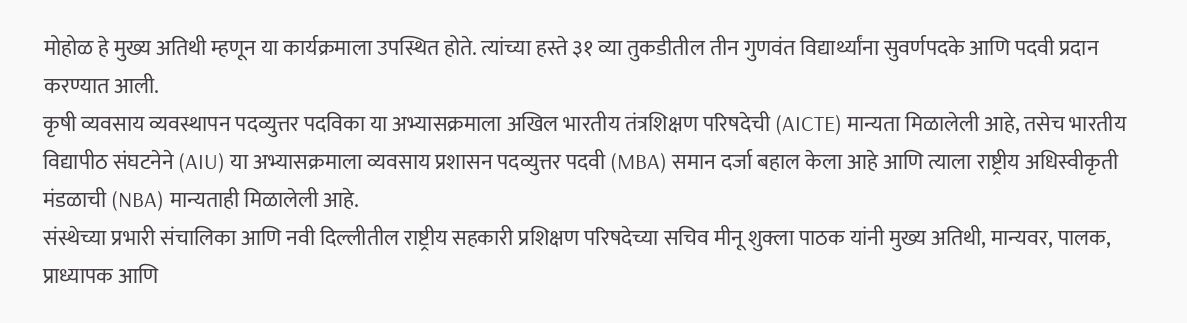मोहोळ हे मुख्य अतिथी म्हणून या कार्यक्रमाला उपस्थित होते. त्यांच्या हस्ते ३१ व्या तुकडीतील तीन गुणवंत विद्यार्थ्यांना सुवर्णपदके आणि पदवी प्रदान करण्यात आली.
कृषी व्यवसाय व्यवस्थापन पदव्युत्तर पदविका या अभ्यासक्रमाला अखिल भारतीय तंत्रशिक्षण परिषदेची (AICTE) मान्यता मिळालेली आहे, तसेच भारतीय विद्यापीठ संघटनेने (AIU) या अभ्यासक्रमाला व्यवसाय प्रशासन पदव्युत्तर पदवी (MBA) समान दर्जा बहाल केला आहे आणि त्याला राष्ट्रीय अधिस्वीकृती मंडळाची (NBA) मान्यताही मिळालेली आहे.
संस्थेच्या प्रभारी संचालिका आणि नवी दिल्लीतील राष्ट्रीय सहकारी प्रशिक्षण परिषदेच्या सचिव मीनू शुक्ला पाठक यांनी मुख्य अतिथी, मान्यवर, पालक, प्राध्यापक आणि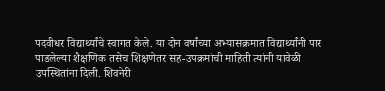पदवीधर विद्यार्थ्यांचे स्वागत केले. या दोन वर्षांच्या अभ्यासक्रमात विद्यार्थ्यांनी पार पाडलेल्या शैक्षणिक तसेच शिक्षणेतर सह-उपक्रमांची माहिती त्यांनी यावेळी उपस्थितांना दिली. शिवनेरी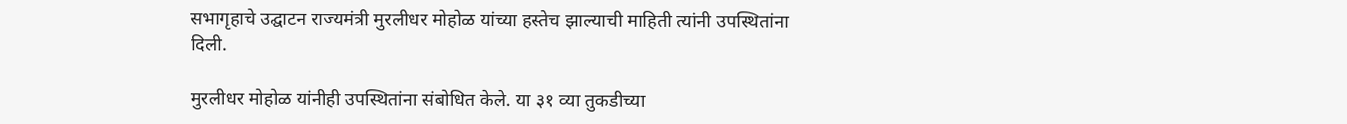सभागृहाचे उद्घाटन राज्यमंत्री मुरलीधर मोहोळ यांच्या हस्तेच झाल्याची माहिती त्यांनी उपस्थितांना दिली.

मुरलीधर मोहोळ यांनीही उपस्थितांना संबोधित केले. या ३१ व्या तुकडीच्या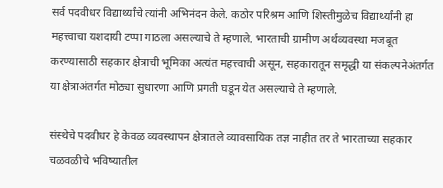सर्व पदवीधर विद्यार्थ्यांचे त्यांनी अभिनंदन केले. कठोर परिश्रम आणि शिस्तीमुळेच विद्यार्थ्यांनी हा महत्त्वाचा यशदायी टप्पा गाठला असल्याचे ते म्हणाले. भारताची ग्रामीण अर्थव्यवस्था मजबूत करण्यासाठी सहकार क्षेत्राची भूमिका अत्यंत महत्त्वाची असून, सहकारातून समृद्धी या संकल्पनेअंतर्गत या क्षेत्राअंतर्गत मोठ्या सुधारणा आणि प्रगती घडून येत असल्याचे ते म्हणाले.

संस्थेचे पदवीधर हे केवळ व्यवस्थापन क्षेत्रातले व्यावसायिक तज्ञ नाहीत तर ते भारताच्या सहकार चळवळीचे भविष्यातील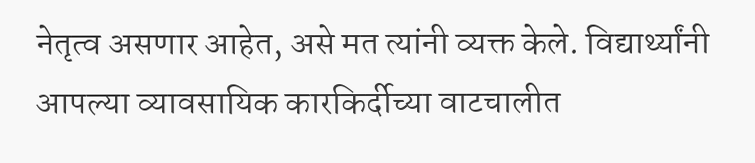नेतृत्व असणार आहेत, असे मत त्यांनी व्यक्त केले. विद्यार्थ्यांनी आपल्या व्यावसायिक कारकिर्दीच्या वाटचालीत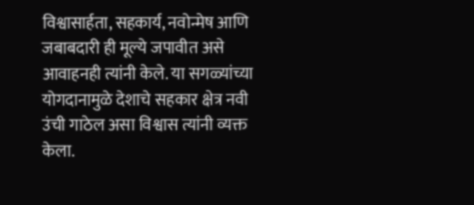विश्वासार्हता, सहकार्य, नवोन्मेष आणि जबाबदारी ही मूल्ये जपावीत असे आवाहनही त्यांनी केले. या सगळ्यांच्या योगदानामुळे देशाचे सहकार क्षेत्र नवी उंची गाठेल असा विश्वास त्यांनी व्यक्त केला.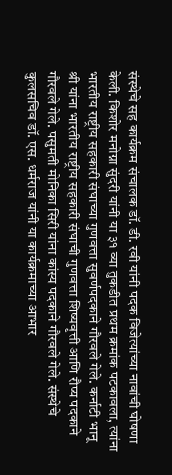संस्थेचे सह कार्यक्रम संचालक डॉ. डी. रवी यांनी पदक विजेत्यांच्या नावांची घोषणा केली. किशोर मनोग्ना सुंदरी यांनी या ३१ व्या तुकडीत प्रथम क्रमांक पटकावला, त्यांना भारतीय राष्ट्रीय सहकारी संघाच्या गुणवत्ता सुवर्णपदकाने गौरवले गेले. कर्नाटी भानू श्री यांना भारतीय राष्ट्रीय सहकारी संघाची गुणवत्ता शिष्यवृत्ती आणि रौप्य पदकाने गौरवले गेले. पसुमती मोनिका सिरी यांना कांस्य पदकाने गौरवले गेले. संस्थेचे कुलसचिव डॉ. एस. धर्मराज यांनी या कार्यक्रमाच्या आभार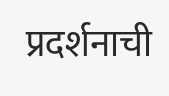प्रदर्शनाची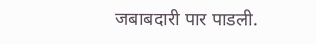जबाबदारी पार पाडली.